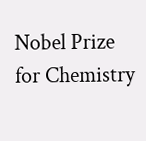Nobel Prize for Chemistry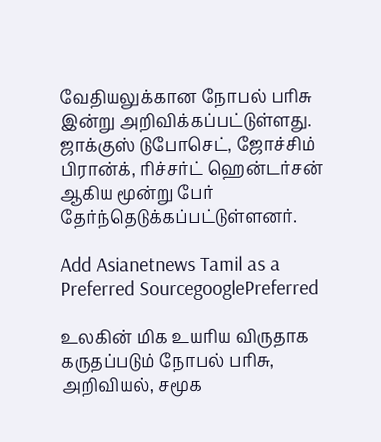வேதியலுக்கான நோபல் பரிசு இன்று அறிவிக்கப்பட்டுள்ளது. ஜாக்குஸ் டுபோசெட், ஜோச்சிம் பிரான்க், ரிச்சர்ட் ஹென்டர்சன் ஆகிய மூன்று பேர் தேர்ந்தெடுக்கப்பட்டுள்ளனர்.

Add Asianetnews Tamil as a Preferred SourcegooglePreferred

உலகின் மிக உயரிய விருதாக கருதப்படும் நோபல் பரிசு, அறிவியல், சமூக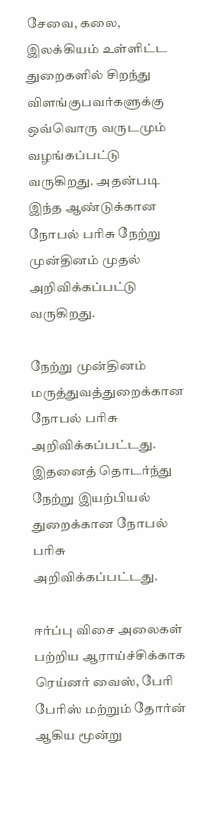சேவை, கலை, இலக்கியம் உள்ளிட்ட துறைகளில் சிறந்து விளங்குபவர்களுக்கு ஒவ்வொரு வருடமும் வழங்கப்பட்டு வருகிறது. அதன்படி இந்த ஆண்டுக்கான நோபல் பரிசு நேற்று முன்தினம் முதல் அறிவிக்கப்பட்டு வருகிறது.

நேற்று முன்தினம் மருத்துவத்துறைக்கான நோபல் பரிசு அறிவிக்கப்பட்டது. இதனைத் தொடர்ந்து நேற்று இயற்பியல் துறைக்கான நோபல் பரிசு அறிவிக்கப்பட்டது.

ஈர்ப்பு விசை அலைகள் பற்றிய ஆராய்ச்சிக்காக ரெய்னர் வைஸ், பேரி பேரிஸ் மற்றும் தோர்ன் ஆகிய மூன்று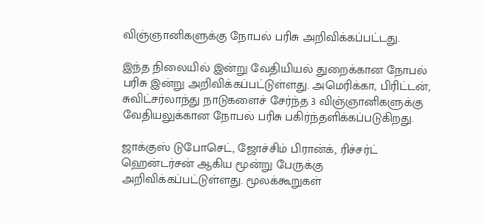விஞ்ஞானிகளுக்கு நோபல் பரிசு அறிவிக்கப்பட்டது.

இந்த நிலையில் இன்று வேதியியல் துறைக்கான நோபல் பரிசு இன்று அறிவிக்கப்பட்டுள்ளது. அமெரிக்கா, பிரிட்டன், சுவிட்சர்லாந்து நாடுகளைச் சேர்ந்த 3 விஞ்ஞானிகளுக்கு வேதியலுக்கான நோபல் பரிசு பகிர்ந்தளிக்கப்படுகிறது.

ஜாக்குஸ் டுபோசெட், ஜோச்சிம் பிரான்க், ரிச்சர்ட் ஹென்டர்சன் ஆகிய மூன்று பேருக்கு அறிவிக்கப்பட்டுள்ளது. மூலக்கூறுகள்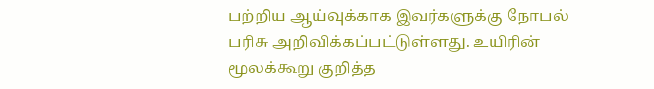பற்றிய ஆய்வுக்காக இவர்களுக்கு நோபல் பரிசு அறிவிக்கப்பட்டுள்ளது. உயிரின் மூலக்கூறு குறித்த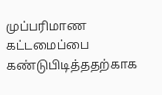முப்பரிமாண கட்டமைப்பை கண்டுபிடித்ததற்காக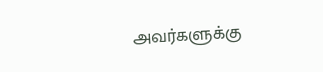அவர்களுக்கு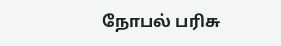நோபல் பரிசு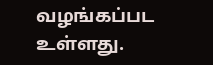வழங்கப்பட உள்ளது.